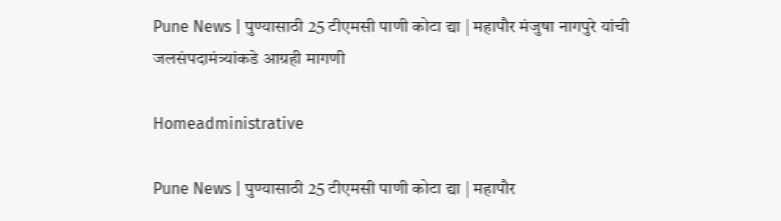Pune News | पुण्यासाठी 25 टीएमसी पाणी कोटा द्या | महापौर मंजुषा नागपुरे यांची जलसंपदामंत्र्यांकडे आग्रही मागणी

Homeadministrative

Pune News | पुण्यासाठी 25 टीएमसी पाणी कोटा द्या | महापौर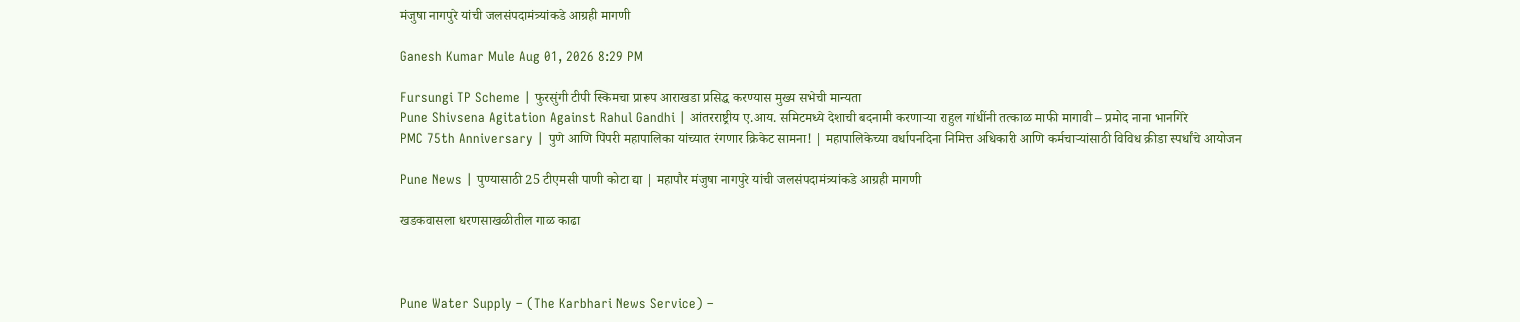मंजुषा नागपुरे यांची जलसंपदामंत्र्यांकडे आग्रही मागणी

Ganesh Kumar Mule Aug 01, 2026 8:29 PM

Fursungi TP Scheme | फुरसुंगी टीपी स्किमचा प्रारूप आराखडा प्रसिद्ध करण्यास मुख्य सभेची मान्यता
Pune Shivsena Agitation Against Rahul Gandhi | आंतरराष्ट्रीय ए.आय. समिटमध्ये देशाची बदनामी करणाऱ्या राहुल गांधींनी तत्काळ माफी मागावी – प्रमोद नाना भानगिरे
PMC 75th Anniversary | पुणे आणि पिंपरी महापालिका यांच्यात रंगणार क्रिकेट सामना! | महापालिकेच्या वर्धापनदिना निमित्त अधिकारी आणि कर्मचाऱ्यांसाठी विविध क्रीडा स्पर्धांचे आयोजन

Pune News | पुण्यासाठी 25 टीएमसी पाणी कोटा द्या | महापौर मंजुषा नागपुरे यांची जलसंपदामंत्र्यांकडे आग्रही मागणी

खडकवासला धरणसाखळीतील गाळ काढा



Pune Water Supply – (The Karbhari News Service) –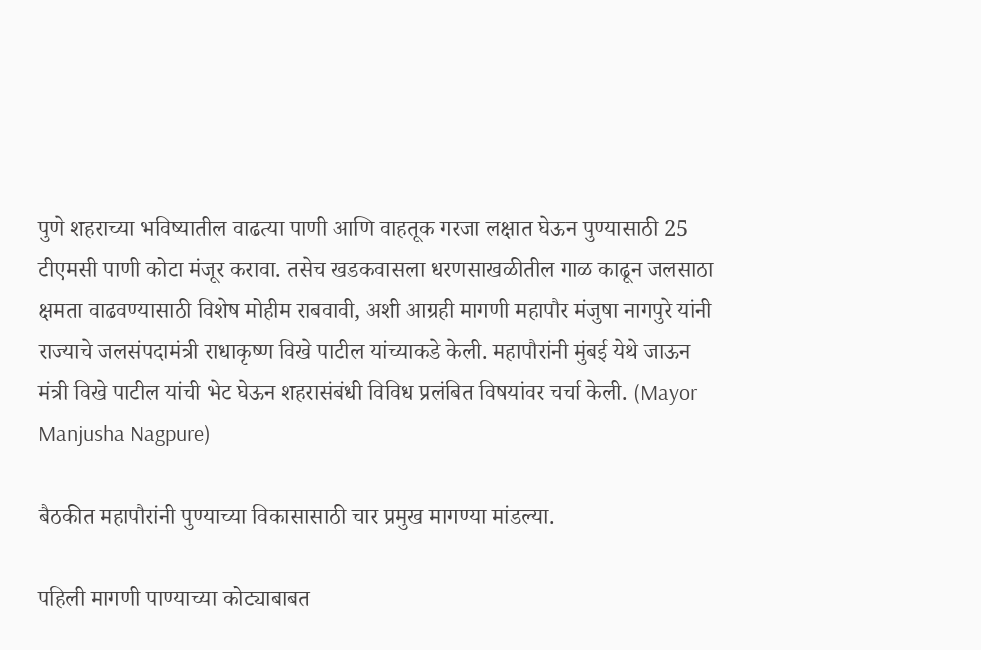पुणे शहराच्या भविष्यातील वाढत्या पाणी आणि वाहतूक गरजा लक्षात घेऊन पुण्यासाठी 25 टीएमसी पाणी कोटा मंजूर करावा. तसेच खडकवासला धरणसाखळीतील गाळ काढून जलसाठा क्षमता वाढवण्यासाठी विशेष मोहीम राबवावी, अशी आग्रही मागणी महापौर मंजुषा नागपुरे यांनी राज्याचे जलसंपदामंत्री राधाकृष्ण विखे पाटील यांच्याकडे केली. महापौरांनी मुंबई येथे जाऊन मंत्री विखे पाटील यांची भेट घेऊन शहरासंबंधी विविध प्रलंबित विषयांवर चर्चा केली. (Mayor Manjusha Nagpure)

बैठकीत महापौरांनी पुण्याच्या विकासासाठी चार प्रमुख मागण्या मांडल्या.

पहिली मागणी पाण्याच्या कोट्याबाबत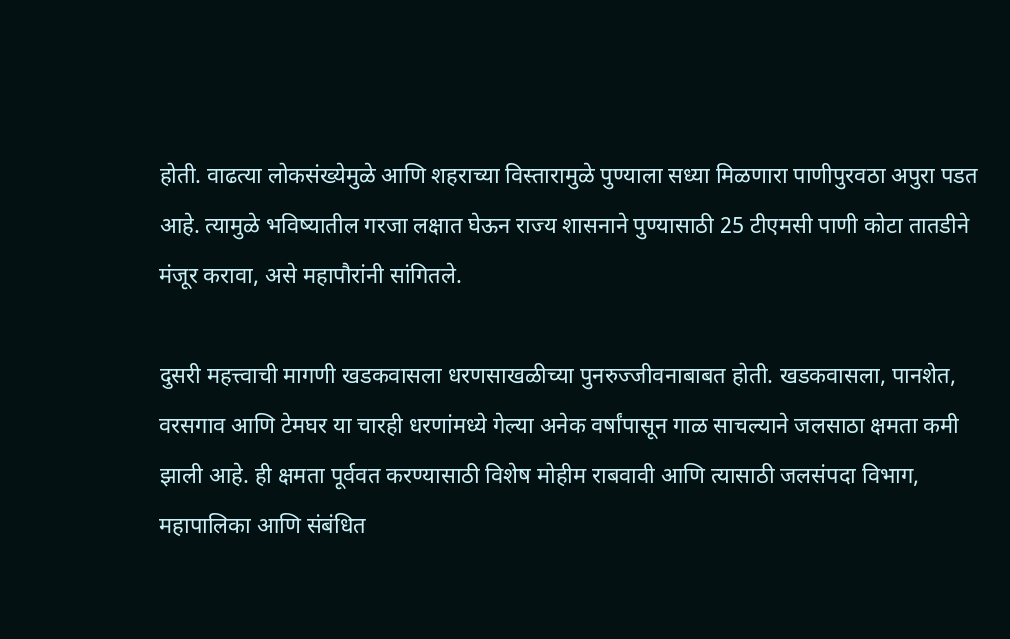होती. वाढत्या लोकसंख्येमुळे आणि शहराच्या विस्तारामुळे पुण्याला सध्या मिळणारा पाणीपुरवठा अपुरा पडत आहे. त्यामुळे भविष्यातील गरजा लक्षात घेऊन राज्य शासनाने पुण्यासाठी 25 टीएमसी पाणी कोटा तातडीने मंजूर करावा, असे महापौरांनी सांगितले.

दुसरी महत्त्वाची मागणी खडकवासला धरणसाखळीच्या पुनरुज्जीवनाबाबत होती. खडकवासला, पानशेत, वरसगाव आणि टेमघर या चारही धरणांमध्ये गेल्या अनेक वर्षांपासून गाळ साचल्याने जलसाठा क्षमता कमी झाली आहे. ही क्षमता पूर्ववत करण्यासाठी विशेष मोहीम राबवावी आणि त्यासाठी जलसंपदा विभाग, महापालिका आणि संबंधित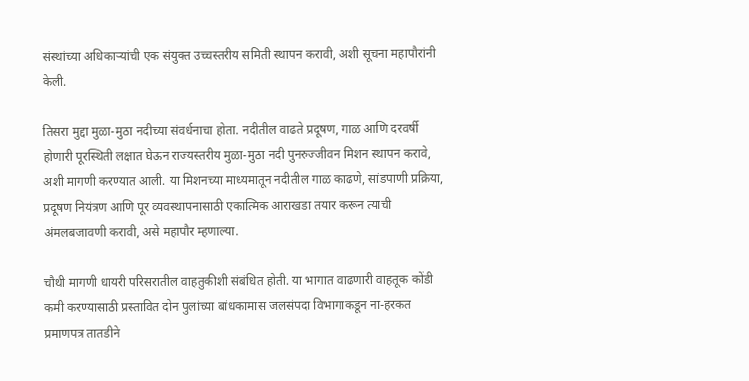संस्थांच्या अधिकाऱ्यांची एक संयुक्त उच्चस्तरीय समिती स्थापन करावी, अशी सूचना महापौरांनी केली.

तिसरा मुद्दा मुळा-मुठा नदीच्या संवर्धनाचा होता. नदीतील वाढते प्रदूषण, गाळ आणि दरवर्षी होणारी पूरस्थिती लक्षात घेऊन राज्यस्तरीय मुळा-मुठा नदी पुनरुज्जीवन मिशन स्थापन करावे, अशी मागणी करण्यात आली. या मिशनच्या माध्यमातून नदीतील गाळ काढणे, सांडपाणी प्रक्रिया, प्रदूषण नियंत्रण आणि पूर व्यवस्थापनासाठी एकात्मिक आराखडा तयार करून त्याची अंमलबजावणी करावी, असे महापौर म्हणाल्या.

चौथी मागणी धायरी परिसरातील वाहतुकीशी संबंधित होती. या भागात वाढणारी वाहतूक कोंडी कमी करण्यासाठी प्रस्तावित दोन पुलांच्या बांधकामास जलसंपदा विभागाकडून ना-हरकत प्रमाणपत्र तातडीने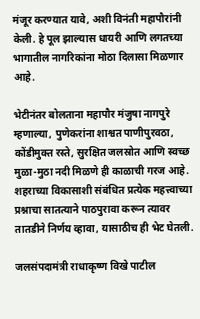मंजूर करण्यात यावे, अशी विनंती महापौरांनी केली. हे पूल झाल्यास धायरी आणि लगतच्या भागातील नागरिकांना मोठा दिलासा मिळणार आहे.

भेटीनंतर बोलताना महापौर मंजुषा नागपुरे म्हणाल्या, पुणेकरांना शाश्वत पाणीपुरवठा, कोंडीमुक्त रस्ते, सुरक्षित जलस्रोत आणि स्वच्छ मुळा-मुठा नदी मिळणे ही काळाची गरज आहे. शहराच्या विकासाशी संबंधित प्रत्येक महत्त्वाच्या प्रश्नाचा सातत्याने पाठपुरावा करून त्यावर तातडीने निर्णय व्हावा, यासाठीच ही भेट घेतली.

जलसंपदामंत्री राधाकृष्ण विखे पाटील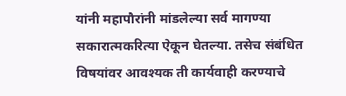यांनी महापौरांनी मांडलेल्या सर्व मागण्या सकारात्मकरित्या ऐकून घेतल्या. तसेच संबंधित विषयांवर आवश्यक ती कार्यवाही करण्याचे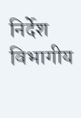निर्देश विभागीय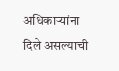अधिकाऱ्यांना दिले असल्याची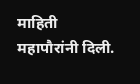माहिती महापौरांनी दिली.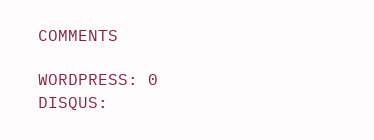COMMENTS

WORDPRESS: 0
DISQUS: